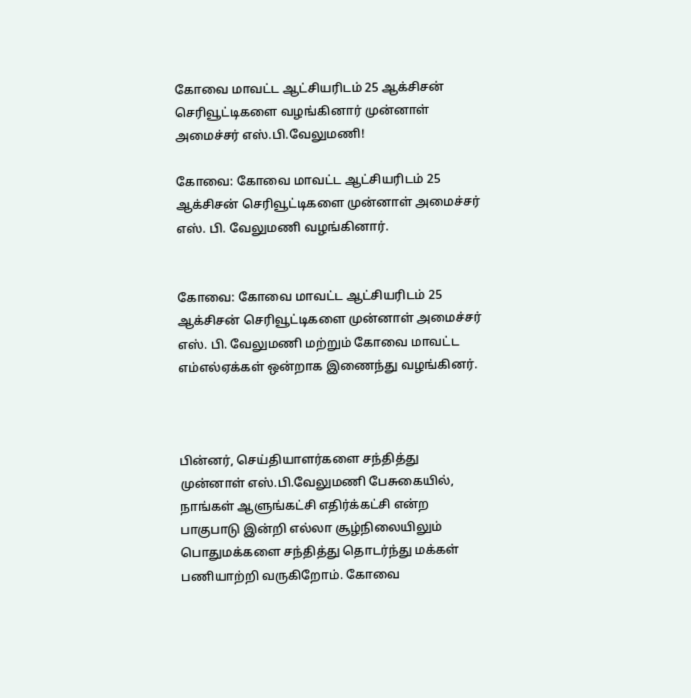கோவை மாவட்ட ஆட்சியரிடம் 25 ஆக்சிசன் செரிவூட்டிகளை வழங்கினார் முன்னாள் அமைச்சர் எஸ்.பி.வேலுமணி!

கோவை: கோவை மாவட்ட ஆட்சியரிடம் 25 ஆக்சிசன் செரிவூட்டிகளை முன்னாள் அமைச்சர் எஸ். பி. வேலுமணி வழங்கினார்.


கோவை: கோவை மாவட்ட ஆட்சியரிடம் 25 ஆக்சிசன் செரிவூட்டிகளை முன்னாள் அமைச்சர் எஸ். பி. வேலுமணி மற்றும் கோவை மாவட்ட எம்எல்ஏக்கள் ஒன்றாக இணைந்து வழங்கினர்.



பின்னர், செய்தியாளர்களை சந்தித்து முன்னாள் எஸ்.பி.வேலுமணி பேசுகையில், நாங்கள் ஆளுங்கட்சி எதிர்க்கட்சி என்ற பாகுபாடு இன்றி எல்லா சூழ்நிலையிலும் பொதுமக்களை சந்தித்து தொடர்ந்து மக்கள் பணியாற்றி வருகிறோம். கோவை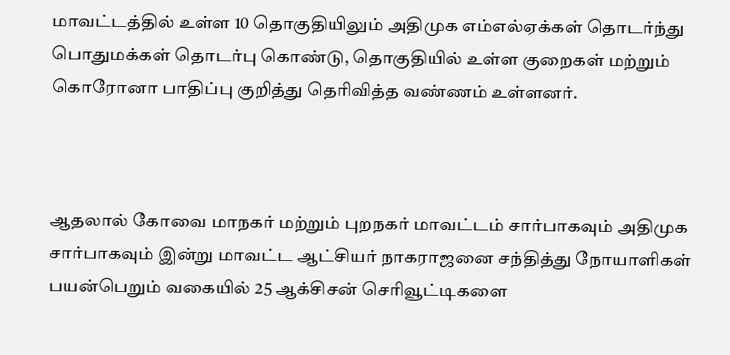மாவட்டத்தில் உள்ள 10 தொகுதியிலும் அதிமுக எம்எல்ஏக்கள் தொடர்ந்து பொதுமக்கள் தொடர்பு கொண்டு, தொகுதியில் உள்ள குறைகள் மற்றும் கொரோனா பாதிப்பு குறித்து தெரிவித்த வண்ணம் உள்ளனர்.



ஆதலால் கோவை மாநகர் மற்றும் புறநகர் மாவட்டம் சார்பாகவும் அதிமுக சார்பாகவும் இன்று மாவட்ட ஆட்சியர் நாகராஜனை சந்தித்து நோயாளிகள் பயன்பெறும் வகையில் 25 ஆக்சிசன் செரிவூட்டிகளை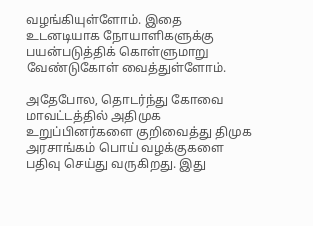வழங்கியுள்ளோம். இதை உடனடியாக நோயாளிகளுக்கு பயன்படுத்திக் கொள்ளுமாறு வேண்டுகோள் வைத்துள்ளோம்.

அதேபோல, தொடர்ந்து கோவை மாவட்டத்தில் அதிமுக உறுப்பினர்களை குறிவைத்து திமுக அரசாங்கம் பொய் வழக்குகளை பதிவு செய்து வருகிறது. இது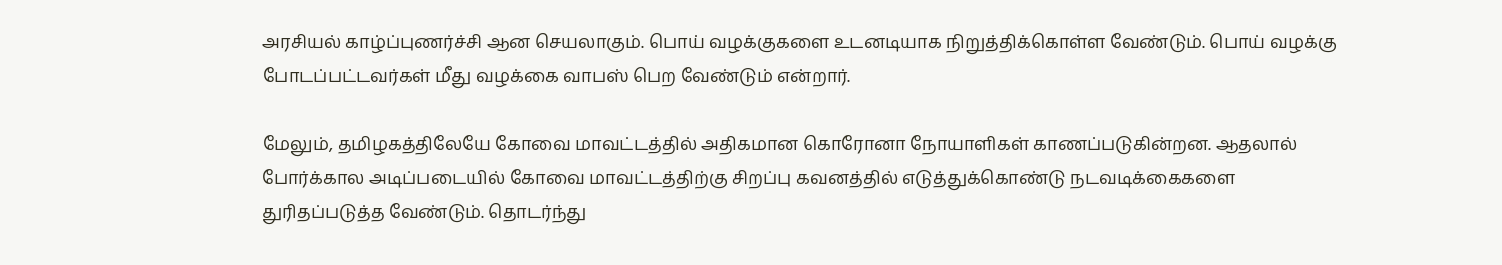அரசியல் காழ்ப்புணர்ச்சி ஆன செயலாகும். பொய் வழக்குகளை உடனடியாக நிறுத்திக்கொள்ள வேண்டும். பொய் வழக்கு போடப்பட்டவர்கள் மீது வழக்கை வாபஸ் பெற வேண்டும் என்றார்.

மேலும், தமிழகத்திலேயே கோவை மாவட்டத்தில் அதிகமான கொரோனா நோயாளிகள் காணப்படுகின்றன. ஆதலால் போர்க்கால அடிப்படையில் கோவை மாவட்டத்திற்கு சிறப்பு கவனத்தில் எடுத்துக்கொண்டு நடவடிக்கைகளை துரிதப்படுத்த வேண்டும். தொடர்ந்து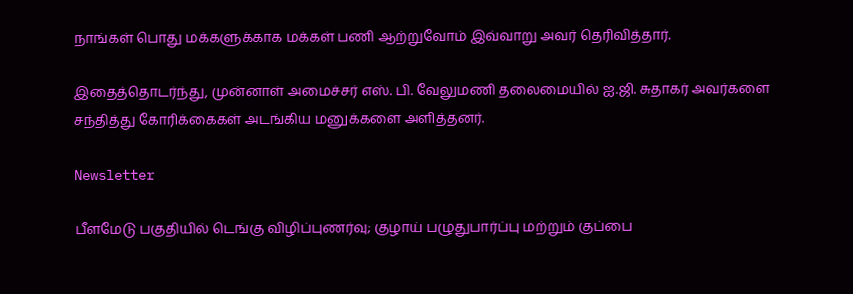நாங்கள் பொது மக்களுக்காக மக்கள் பணி ஆற்றுவோம் இவ்வாறு அவர் தெரிவித்தார்.

இதைத்தொடர்ந்து, முன்னாள் அமைச்சர் எஸ். பி. வேலுமணி தலைமையில் ஐ.ஜி. சுதாகர் அவர்களை சந்தித்து கோரிக்கைகள் அடங்கிய மனுக்களை அளித்தனர்.

Newsletter

பீளமேடு பகுதியில் டெங்கு விழிப்புணர்வு; குழாய் பழுதுபார்ப்பு மற்றும் குப்பை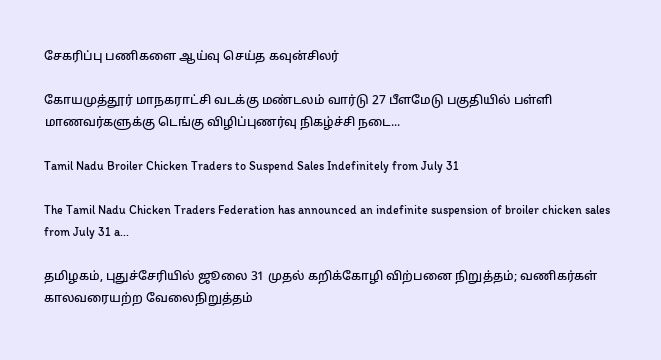சேகரிப்பு பணிகளை ஆய்வு செய்த கவுன்சிலர்

கோயமுத்தூர் மாநகராட்சி வடக்கு மண்டலம் வார்டு 27 பீளமேடு பகுதியில் பள்ளி மாணவர்களுக்கு டெங்கு விழிப்புணர்வு நிகழ்ச்சி நடை...

Tamil Nadu Broiler Chicken Traders to Suspend Sales Indefinitely from July 31

The Tamil Nadu Chicken Traders Federation has announced an indefinite suspension of broiler chicken sales from July 31 a...

தமிழகம், புதுச்சேரியில் ஜூலை 31 முதல் கறிக்கோழி விற்பனை நிறுத்தம்; வணிகர்கள் காலவரையற்ற வேலைநிறுத்தம்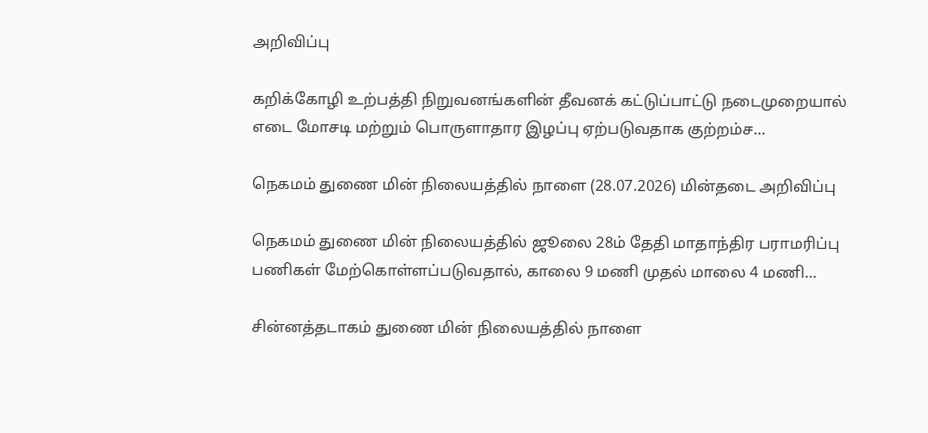அறிவிப்பு

கறிக்கோழி உற்பத்தி நிறுவனங்களின் தீவனக் கட்டுப்பாட்டு நடைமுறையால் எடை மோசடி மற்றும் பொருளாதார இழப்பு ஏற்படுவதாக குற்றம்ச...

நெகமம் துணை மின் நிலையத்தில் நாளை (28.07.2026) மின்தடை அறிவிப்பு

நெகமம் துணை மின் நிலையத்தில் ஜூலை 28ம் தேதி மாதாந்திர பராமரிப்பு பணிகள் மேற்கொள்ளப்படுவதால், காலை 9 மணி முதல் மாலை 4 மணி...

சின்னத்தடாகம் துணை மின் நிலையத்தில் நாளை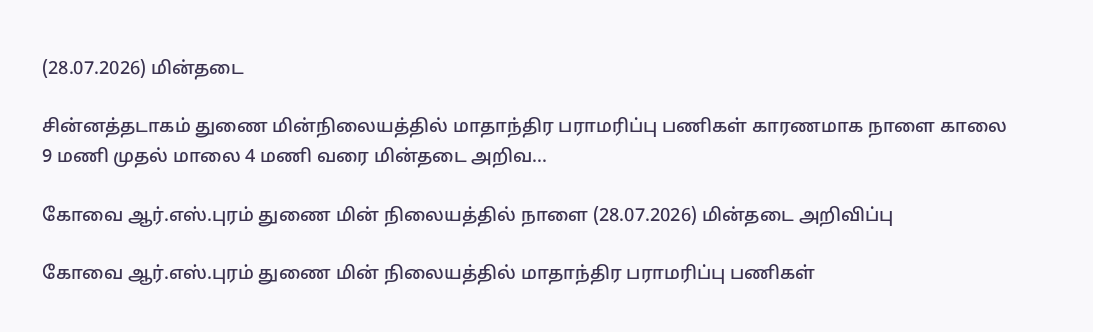(28.07.2026) மின்தடை

சின்னத்தடாகம் துணை மின்நிலையத்தில் மாதாந்திர பராமரிப்பு பணிகள் காரணமாக நாளை காலை 9 மணி முதல் மாலை 4 மணி வரை மின்தடை அறிவ...

கோவை ஆர்.எஸ்.புரம் துணை மின் நிலையத்தில் நாளை (28.07.2026) மின்தடை அறிவிப்பு

கோவை ஆர்.எஸ்.புரம் துணை மின் நிலையத்தில் மாதாந்திர பராமரிப்பு பணிகள்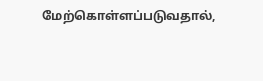மேற்கொள்ளப்படுவதால்,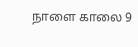நாளை காலை 9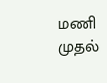மணி முதல்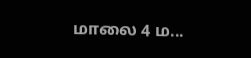மாலை 4 ம...